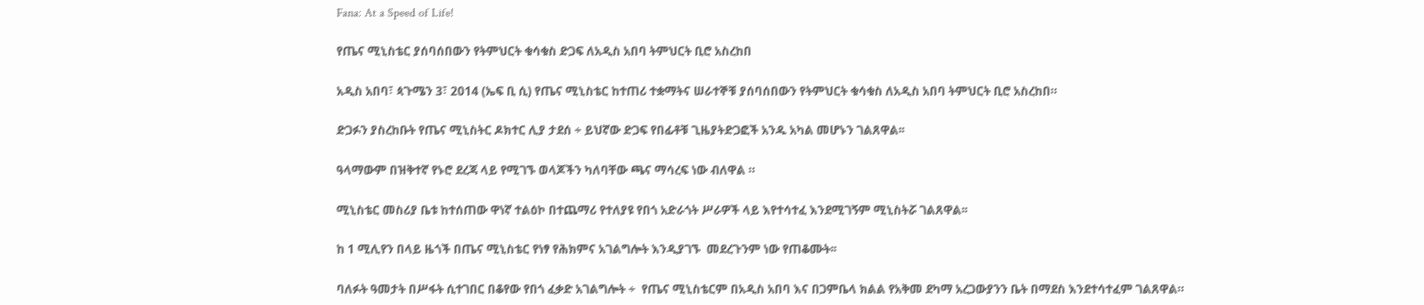Fana: At a Speed of Life!

የጤና ሚኒስቴር ያሰባሰበውን የትምህርት ቁሳቁስ ድጋፍ ለአዲስ አበባ ትምህርት ቢሮ አስረከበ

አዲስ አበባ፣ ጳጉሜን 3፣ 2014 (ኤፍ ቢ ሲ) የጤና ሚኒስቴር ከተጠሪ ተቋማትና ሠራተኞቹ ያሰባሰበውን የትምህርት ቁሳቁስ ለአዲስ አበባ ትምህርት ቢሮ አስረከበ።

ድጋፉን ያስረከቡት የጤና ሚኒስትር ዶክተር ሊያ ታደሰ ÷ ይህኛው ድጋፍ የበፊቶቹ ጊዜያትድጋፎች አንዱ አካል መሆኑን ገልጸዋል፡፡

ዓላማውም በዝቅተኛ የኑሮ ደረጃ ላይ የሚገኙ ወላጆችን ካለባቸው ጫና ማሳረፍ ነው ብለዋል ።

ሚኒስቴር መስሪያ ቤቱ ከተሰጠው ዋነኛ ተልዕኮ በተጨማሪ የተለያዩ የበጎ አድራጎት ሥራዎች ላይ እየተሳተፈ እንደሚገኝም ሚኒስትሯ ገልጸዋል፡፡

ከ 1 ሚሊየን በላይ ዜጎች በጤና ሚኒስቴር የነፃ የሕክምና አገልግሎት እንዲያገኙ  መደረጉንም ነው የጠቆሙት፡፡

ባለፉት ዓመታት በሥፋት ሲተገበር በቆየው የበጎ ፈቃድ አገልግሎት ÷  የጤና ሚኒስቴርም በአዲስ አበባ እና በጋምቤላ ክልል የአቅመ ደካማ አረጋውያንን ቤት በማደስ እንደተሳተፈም ገልጸዋል።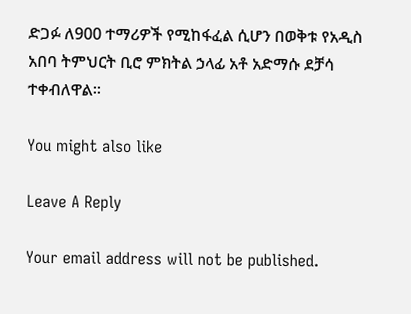ድጋፉ ለ900 ተማሪዎች የሚከፋፈል ሲሆን በወቅቱ የአዲስ አበባ ትምህርት ቢሮ ምክትል ኃላፊ አቶ አድማሱ ደቻሳ  ተቀብለዋል፡፡

You might also like

Leave A Reply

Your email address will not be published.